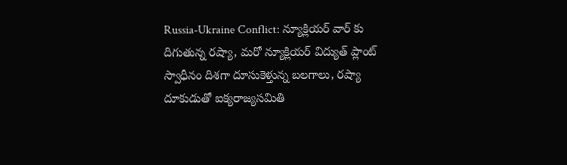Russia-Ukraine Conflict: న్యూక్లియర్ వార్ కు దిగుతున్న రష్యా, మరో న్యూక్లియర్ విద్యుత్ ప్లాంట్ స్వాధీనం దిశగా దూసుకెళ్తున్న బలగాలు, రష్యా దూకుడుతో ఐక్యరాజ్యసమితి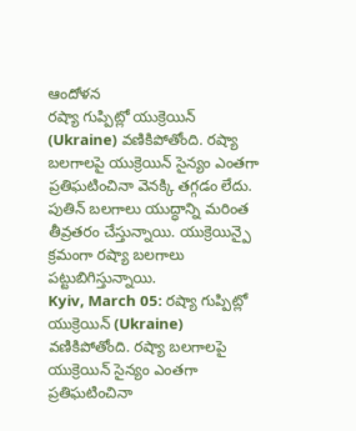ఆందోళన
రష్యా గుప్పిట్లో యుక్రెయిన్ (Ukraine) వణికిపోతోంది. రష్యా బలగాలపై యుక్రెయిన్ సైన్యం ఎంతగా ప్రతిఘటించినా వెనక్కి తగ్గడం లేదు. పుతిన్ బలగాలు యుద్ధాన్ని మరింత తీవ్రతరం చేస్తున్నాయి. యుక్రెయిన్పై క్రమంగా రష్యా బలగాలు పట్టుబిగిస్తున్నాయి.
Kyiv, March 05: రష్యా గుప్పిట్లో యుక్రెయిన్ (Ukraine) వణికిపోతోంది. రష్యా బలగాలపై యుక్రెయిన్ సైన్యం ఎంతగా ప్రతిఘటించినా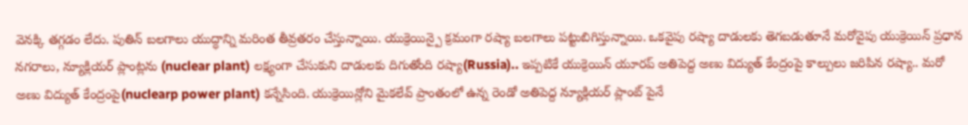వెనక్కి తగ్గడం లేదు. పుతిన్ బలగాలు యుద్ధాన్ని మరింత తీవ్రతరం చేస్తున్నాయి. యుక్రెయిన్పై క్రమంగా రష్యా బలగాలు పట్టుబిగిస్తున్నాయి. ఒకవైపు రష్యా దాడులకు తెగబడుతూనే మరోవైపు యుక్రెయిన్ ప్రధాన నగరాలు, న్యూక్లియర్ ప్లాంట్లను (nuclear plant) లక్ష్యంగా చేసుకుని దాడులకు దిగుతోంది రష్యా(Russia).. ఇప్పటికే యుక్రెయిన్ యూరప్ అతిపెద్ద అణు విద్యుత్ కేంద్రంపై కాల్పులు జరిపిన రష్యా.. మరో అణు విద్యుత్ కేంద్రంపై(nuclearp power plant) కన్నేసింది. యుక్రెయిన్లోని మైకలేవ్ ప్రాంతంలో ఉన్న రెండో అతిపెద్ద న్యూక్లియర్ ప్లాంట్ పైనే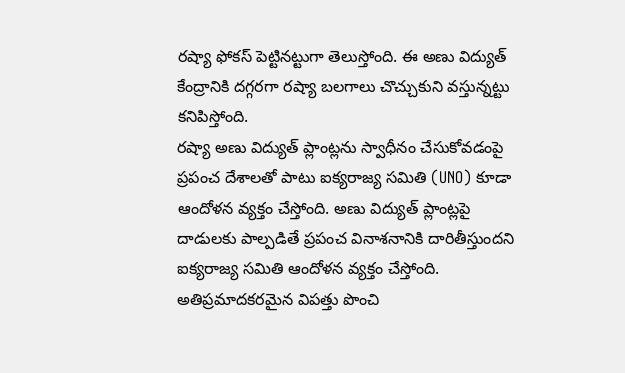రష్యా ఫోకస్ పెట్టినట్టుగా తెలుస్తోంది. ఈ అణు విద్యుత్ కేంద్రానికి దగ్గరగా రష్యా బలగాలు చొచ్చుకుని వస్తున్నట్టు కనిపిస్తోంది.
రష్యా అణు విద్యుత్ ప్లాంట్లను స్వాధీనం చేసుకోవడంపై ప్రపంచ దేశాలతో పాటు ఐక్యరాజ్య సమితి (UNO) కూడా ఆందోళన వ్యక్తం చేస్తోంది. అణు విద్యుత్ ప్లాంట్లపై దాడులకు పాల్పడితే ప్రపంచ వినాశనానికి దారితీస్తుందని ఐక్యరాజ్య సమితి ఆందోళన వ్యక్తం చేస్తోంది. అతిప్రమాదకరమైన విపత్తు పొంచి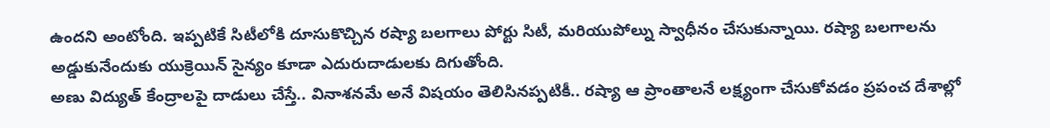ఉందని అంటోంది. ఇప్పటికే సిటీలోకి దూసుకొచ్చిన రష్యా బలగాలు పోర్టు సిటీ, మరియుపోల్ను స్వాధీనం చేసుకున్నాయి. రష్యా బలగాలను అడ్డుకునేందుకు యుక్రెయిన్ సైన్యం కూడా ఎదురుదాడులకు దిగుతోంది.
అణు విద్యుత్ కేంద్రాలపై దాడులు చేస్తే.. వినాశనమే అనే విషయం తెలిసినప్పటికీ.. రష్యా ఆ ప్రాంతాలనే లక్ష్యంగా చేసుకోవడం ప్రపంచ దేశాల్లో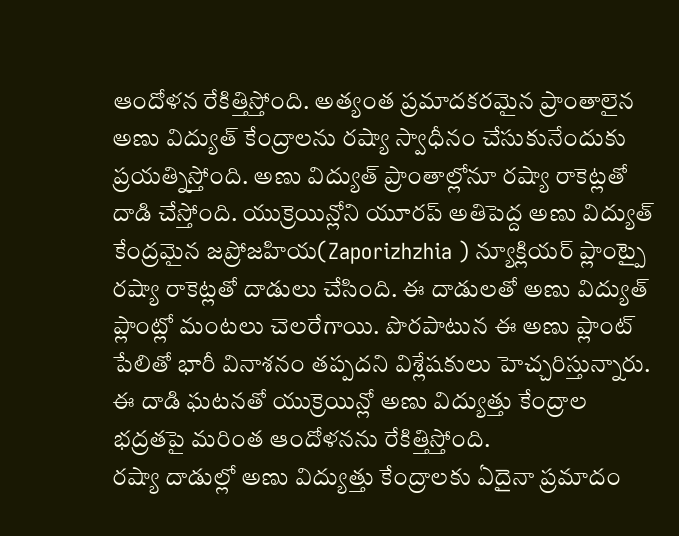ఆందోళన రేకిత్తిస్తోంది. అత్యంత ప్రమాదకరమైన ప్రాంతాలైన అణు విద్యుత్ కేంద్రాలను రష్యా స్వాధీనం చేసుకునేందుకు ప్రయత్నిస్తోంది. అణు విద్యుత్ ప్రాంతాల్లోనూ రష్యా రాకెట్లతో దాడి చేస్తోంది. యుక్రెయిన్లోని యూరప్ అతిపెద్ద అణు విద్యుత్ కేంద్రమైన జప్రోజహియ(Zaporizhzhia ) న్యూక్లియర్ ప్లాంట్పై రష్యా రాకెట్లతో దాడులు చేసింది. ఈ దాడులతో అణు విద్యుత్ ప్లాంట్లో మంటలు చెలరేగాయి. పొరపాటున ఈ అణు ప్లాంట్ పేలితో భారీ వినాశనం తప్పదని విశ్లేషకులు హెచ్చరిస్తున్నారు. ఈ దాడి ఘటనతో యుక్రెయిన్లో అణు విద్యుత్తు కేంద్రాల భద్రతపై మరింత ఆందోళనను రేకిత్తిస్తోంది.
రష్యా దాడుల్లో అణు విద్యుత్తు కేంద్రాలకు ఏదైనా ప్రమాదం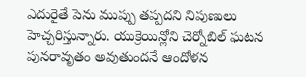ఎదురైతే పెను ముప్పు తప్పదని నిపుణులు హెచ్చరిస్తున్నారు. యుక్రెయిన్లోని చెర్నోబిల్ ఘటన పునరావృతం అవుతుందనే ఆందోళన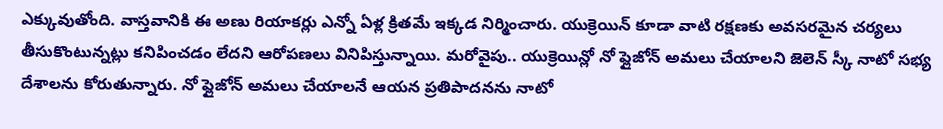ఎక్కువుతోంది. వాస్తవానికి ఈ అణు రియాకర్లు ఎన్నో ఏళ్ల క్రితమే ఇక్కడ నిర్మించారు. యుక్రెయిన్ కూడా వాటి రక్షణకు అవసరమైన చర్యలు తీసుకొంటున్నట్లు కనిపించడం లేదని ఆరోపణలు వినిపిస్తున్నాయి. మరోవైపు.. యుక్రెయిన్లో నో ఫ్లైజోన్ అమలు చేయాలని జెలెన్ స్కీ నాటో సభ్య దేశాలను కోరుతున్నారు. నో ఫ్లైజోన్ అమలు చేయాలనే ఆయన ప్రతిపాదనను నాటో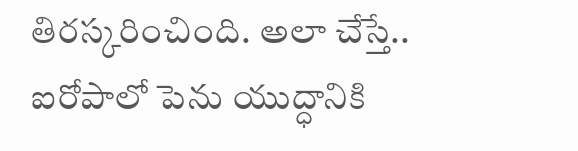తిరస్కరించింది. అలా చేస్తే.. ఐరోపాలో పెను యుద్ధానికి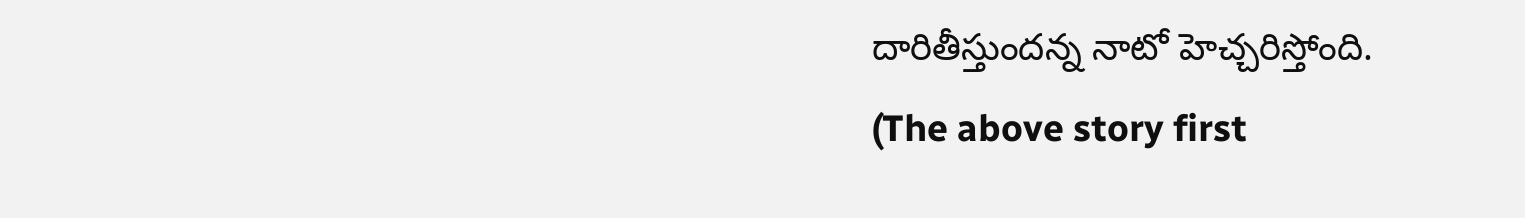దారితీస్తుందన్న నాటో హెచ్చరిస్తోంది.
(The above story first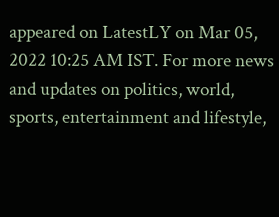appeared on LatestLY on Mar 05, 2022 10:25 AM IST. For more news and updates on politics, world, sports, entertainment and lifestyle,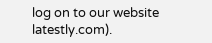log on to our website latestly.com).